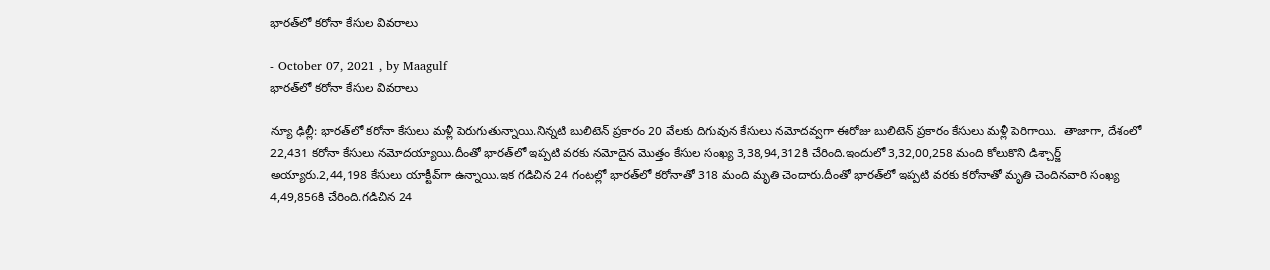భారత్‌లో కరోనా కేసుల వివరాలు

- October 07, 2021 , by Maagulf
భారత్‌లో కరోనా కేసుల వివరాలు

న్యూ ఢిల్లీ: భారత్‌లో క‌రోనా కేసులు మ‌ళ్లీ పెరుగుతున్నాయి.నిన్న‌టి బులిటెన్ ప్ర‌కారం 20 వేల‌కు దిగువున కేసులు న‌మోద‌వ్వ‌గా ఈరోజు బులిటెన్ ప్ర‌కారం కేసులు మ‌ళ్లీ పెరిగాయి.  తాజాగా, దేశంలో 22,431 క‌రోనా కేసులు న‌మోద‌య్యాయి.దీంతో భారత్‌లో ఇప్ప‌టి వ‌ర‌కు న‌మోదైన మొత్తం కేసుల సంఖ్య 3,38,94,312కి చేరింది.ఇందులో 3,32,00,258 మంది కోలుకొని డిశ్చార్జ్ అయ్యారు.2,44,198 కేసులు యాక్టీవ్‌గా ఉన్నాయి.ఇక గ‌డిచిన 24 గంట‌ల్లో భారత్‌లో క‌రోనాతో 318 మంది మృతి చెందారు.దీంతో భారత్‌లో ఇప్ప‌టి వ‌ర‌కు క‌రోనాతో మృతి చెందిన‌వారి సంఖ్య 4,49,856కి చేరింది.గ‌డిచిన 24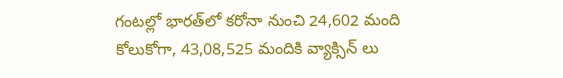గంట‌ల్లో భారత్‌లో క‌రోనా నుంచి 24,602 మంది కోలుకోగా, 43,08,525 మందికి వ్యాక్సిన్ లు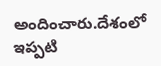అందించారు.దేశంలో ఇప్ప‌టి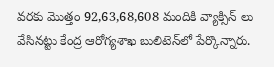వ‌ర‌కు మొత్తం 92,63,68,608 మందికి వ్యాక్సిన్ లు వేసిన‌ట్టు కేంద్ర ఆరోగ్య‌శాఖ బులిటెన్‌లో పేర్కొన్నారు.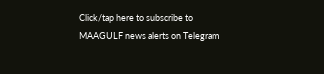Click/tap here to subscribe to MAAGULF news alerts on Telegram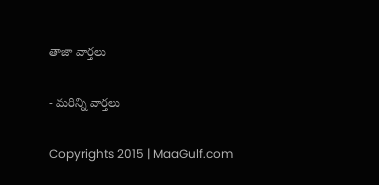తాజా వార్తలు

- మరిన్ని వార్తలు

Copyrights 2015 | MaaGulf.com